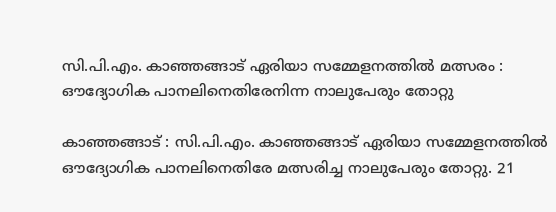സി.പി.എം. കാഞ്ഞങ്ങാട് ഏരിയാ സമ്മേളനത്തിൽ മത്സരം : ഔദ്യോഗിക പാനലിനെതിരേനിന്ന നാലുപേരും തോറ്റു

കാഞ്ഞങ്ങാട് : സി.പി.എം. കാഞ്ഞങ്ങാട് ഏരിയാ സമ്മേളനത്തിൽ ഔദ്യോഗിക പാനലിനെതിരേ മത്സരിച്ച നാലുപേരും തോറ്റു. 21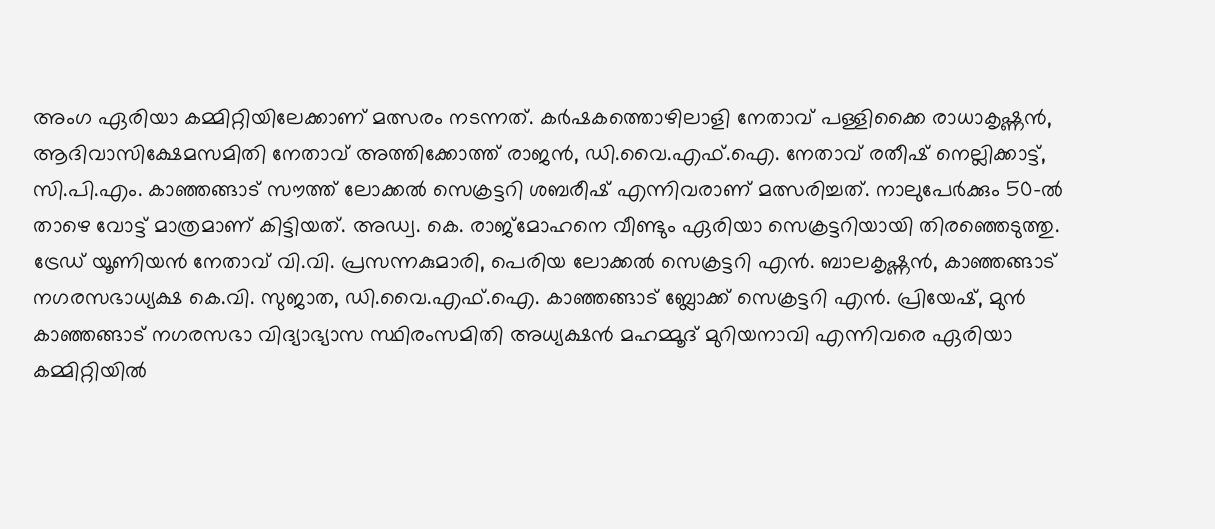അംഗ ഏരിയാ കമ്മിറ്റിയിലേക്കാണ് മത്സരം നടന്നത്. കർഷകത്തൊഴിലാളി നേതാവ് പള്ളിക്കൈ രാധാകൃഷ്ണൻ, ആദിവാസിക്ഷേമസമിതി നേതാവ് അത്തിക്കോത്ത് രാജൻ, ഡി.വൈ.എഫ്.ഐ. നേതാവ് രതീഷ്‌ നെല്ലിക്കാട്ട്, സി.പി.എം. കാഞ്ഞങ്ങാട് സൗത്ത് ലോക്കൽ സെക്രട്ടറി ശബരീഷ് എന്നിവരാണ് മത്സരിച്ചത്. നാലുപേർക്കും 50-ൽ താഴെ വോട്ട് മാത്രമാണ്‌ കിട്ടിയത്. അഡ്വ. കെ. രാജ്‌മോഹനെ വീണ്ടും ഏരിയാ സെക്രട്ടറിയായി തിരഞ്ഞെടുത്തു. ട്രേഡ് യൂണിയൻ നേതാവ് വി.വി. പ്രസന്നകുമാരി, പെരിയ ലോക്കൽ സെക്രട്ടറി എൻ. ബാലകൃഷ്ണൻ, കാഞ്ഞങ്ങാട് നഗരസഭാധ്യക്ഷ കെ.വി. സുജാത, ഡി.വൈ.എഫ്.ഐ. കാഞ്ഞങ്ങാട് ബ്ലോക്ക് സെക്രട്ടറി എൻ. പ്രിയേഷ്, മുൻ കാഞ്ഞങ്ങാട് നഗരസഭാ വിദ്യാഭ്യാസ സ്ഥിരംസമിതി അധ്യക്ഷൻ മഹമ്മൂദ് മുറിയനാവി എന്നിവരെ ഏരിയാ കമ്മിറ്റിയിൽ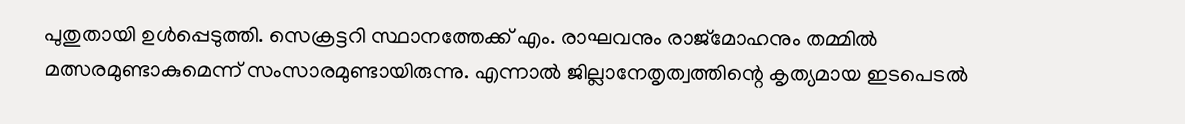പുതുതായി ഉൾപ്പെടുത്തി. സെക്രട്ടറി സ്ഥാനത്തേക്ക് എം. രാഘവനും രാജ്‌മോഹനും തമ്മിൽ മത്സരമുണ്ടാകുമെന്ന് സംസാരമുണ്ടായിരുന്നു. എന്നാൽ ജില്ലാനേതൃത്വത്തിന്റെ കൃത്യമായ ഇടപെടൽ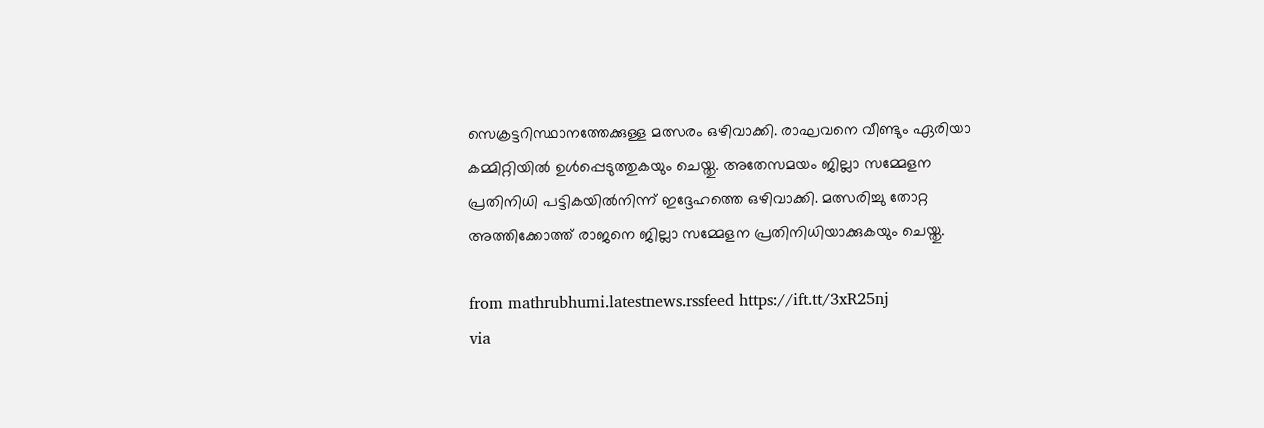സെക്രട്ടറിസ്ഥാനത്തേക്കുള്ള മത്സരം ഒഴിവാക്കി. രാഘവനെ വീണ്ടും ഏരിയാ കമ്മിറ്റിയിൽ ഉൾപ്പെടുത്തുകയും ചെയ്തു. അതേസമയം ജില്ലാ സമ്മേളന പ്രതിനിധി പട്ടികയിൽനിന്ന്‌ ഇദ്ദേഹത്തെ ഒഴിവാക്കി. മത്സരിച്ചു തോറ്റ അത്തിക്കോത്ത് രാജനെ ജില്ലാ സമ്മേളന പ്രതിനിധിയാക്കുകയും ചെയ്തു.

from mathrubhumi.latestnews.rssfeed https://ift.tt/3xR25nj
via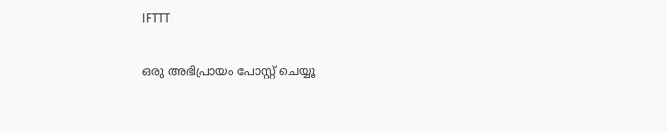IFTTT

ഒരു അഭിപ്രായം പോസ്റ്റ് ചെയ്യൂ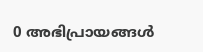0 അഭിപ്രായങ്ങള്‍